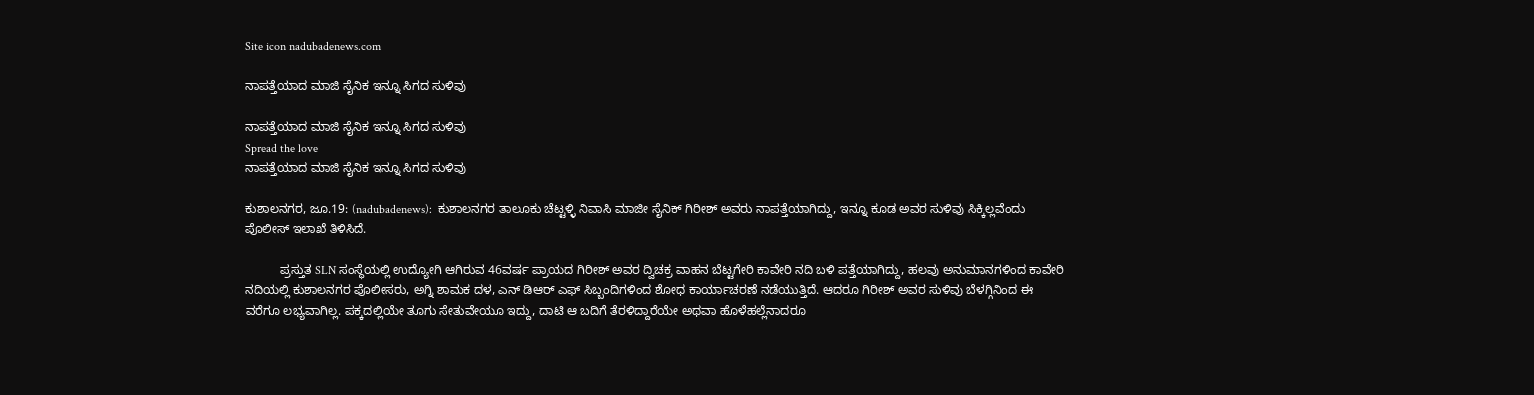Site icon nadubadenews.com

ನಾಪತ್ತೆಯಾದ ಮಾಜಿ ಸೈನಿಕ ಇನ್ನೂ ಸಿಗದ ಸುಳಿವು

ನಾಪತ್ತೆಯಾದ ಮಾಜಿ ಸೈನಿಕ ಇನ್ನೂ ಸಿಗದ ಸುಳಿವು
Spread the love
ನಾಪತ್ತೆಯಾದ ಮಾಜಿ ಸೈನಿಕ ಇನ್ನೂ ಸಿಗದ ಸುಳಿವು

ಕುಶಾಲನಗರ, ಜೂ.19: (nadubadenews):  ಕುಶಾಲನಗರ ತಾಲೂಕು ಚೆಟ್ಟಳ್ಳಿ ನಿವಾಸಿ ಮಾಜೀ ಸೈನಿಕ್‌ ಗಿರೀಶ್‌ ಅವರು ನಾಪತ್ತೆಯಾಗಿದ್ದು, ಇನ್ನೂ ಕೂಡ ಅವರ ಸುಳಿವು ಸಿಕ್ಕಿಲ್ಲವೆಂದು ಪೊಲೀಸ್‌ ಇಲಾಖೆ ತಿಳಿಸಿದೆ.

          ಪ್ರಸ್ತುತ SLN ಸಂಸ್ಥೆಯಲ್ಲಿ ಉದ್ಯೋಗಿ ಆಗಿರುವ 46ವರ್ಷ ಪ್ರಾಯದ ಗಿರೀಶ್‌ ಅವರ ದ್ವಿಚಕ್ರ ವಾಹನ ಬೆಟ್ಟಗೇರಿ ಕಾವೇರಿ ನದಿ ಬಳಿ ಪತ್ತೆಯಾಗಿದ್ದು, ಹಲವು ಅನುಮಾನಗಳಿಂದ ಕಾವೇರಿ ನದಿಯಲ್ಲಿ ಕುಶಾಲನಗರ ಪೊಲೀಸರು, ಅಗ್ನಿ ಶಾಮಕ ದಳ, ಎನ್ ಡಿಆರ್ ಎಫ್ ಸಿಬ್ಬಂದಿಗಳಿಂದ ಶೋಧ ಕಾರ್ಯಾಚರಣೆ ನಡೆಯುತ್ತಿದೆ. ಆದರೂ ಗಿರೀಶ್‌ ಅವರ ಸುಳಿವು ಬೆಳಗ್ಗಿನಿಂದ ಈ ವರೆಗೂ ಲಭ್ಯವಾಗಿಲ್ಲ. ಪಕ್ಕದಲ್ಲಿಯೇ ತೂಗು ಸೇತುವೇಯೂ ಇದ್ದು, ದಾಟಿ ಆ ಬದಿಗೆ ತೆರಳಿದ್ದಾರೆಯೇ ಅಥವಾ ಹೊಳೆಹಲ್ಲೆನಾದರೂ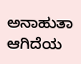ಅನಾಹುತಾ ಆಗಿದೆಯ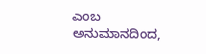ಎಂಬ ಅನುಮಾನದಿಂದ,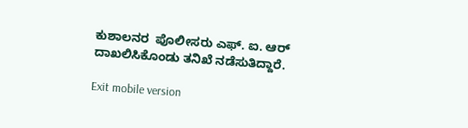ಕುಶಾಲನರ  ಪೊಲೀಸರು ಎಫ್‌. ಐ. ಆರ್‌ ದಾಖಲಿಸಿಕೊಂಡು ತನಿಖೆ ನಡೆಸುತಿದ್ದಾರೆ.

Exit mobile version